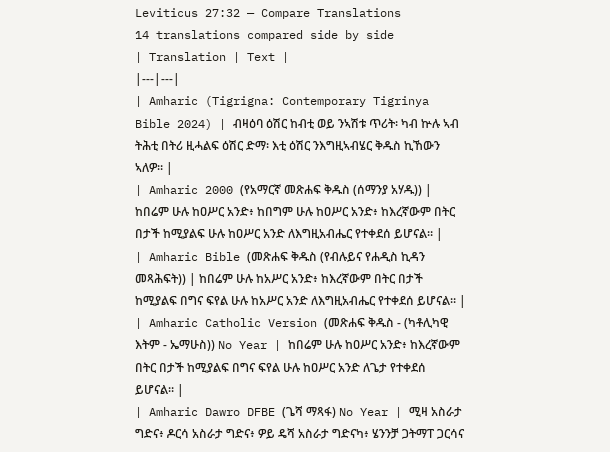Leviticus 27:32 — Compare Translations
14 translations compared side by side
| Translation | Text |
|---|---|
| Amharic (Tigrigna: Contemporary Tigrinya Bible 2024) | ብዛዕባ ዕሽር ከብቲ ወይ ንኣሽቱ ጥሪት፡ ካብ ኵሉ ኣብ ትሕቲ በትሪ ዚሓልፍ ዕሽር ድማ፡ እቲ ዕሽር ንእግዚኣብሄር ቅዱስ ኪኸውን ኣለዎ። |
| Amharic 2000 (የአማርኛ መጽሐፍ ቅዱስ (ሰማንያ አሃዱ)) | ከበሬም ሁሉ ከዐሥር አንድ፥ ከበግም ሁሉ ከዐሥር አንድ፥ ከእረኛውም በትር በታች ከሚያልፍ ሁሉ ከዐሥር አንድ ለእግዚአብሔር የተቀደሰ ይሆናል። |
| Amharic Bible (መጽሐፍ ቅዱስ (የብሉይና የሐዲስ ኪዳን መጻሕፍት)) | ከበሬም ሁሉ ከአሥር አንድ፥ ከእረኛውም በትር በታች ከሚያልፍ በግና ፍየል ሁሉ ከአሥር አንድ ለእግዚአብሔር የተቀደሰ ይሆናል። |
| Amharic Catholic Version (መጽሐፍ ቅዱስ - (ካቶሊካዊ እትም - ኤማሁስ)) No Year | ከበሬም ሁሉ ከዐሥር አንድ፥ ከእረኛውም በትር በታች ከሚያልፍ በግና ፍየል ሁሉ ከዐሥር አንድ ለጌታ የተቀደሰ ይሆናል። |
| Amharic Dawro DFBE (ጌሻ ማጻፋ) No Year | ሚዛ አስራታ ግድና፥ ዶርሳ አስራታ ግድና፥ ዎይ ዴሻ አስራታ ግድናካ፥ ሄንንቻ ጋትማፐ ጋርሳና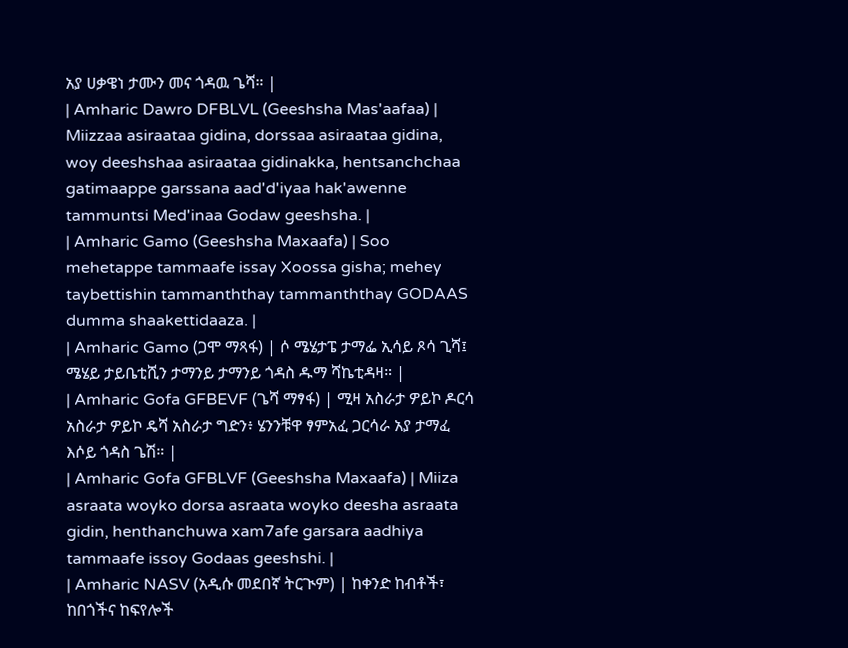አያ ሀቃዌነ ታሙን መና ጎዳዉ ጌሻ። |
| Amharic Dawro DFBLVL (Geeshsha Mas'aafaa) | Miizzaa asiraataa gidina, dorssaa asiraataa gidina, woy deeshshaa asiraataa gidinakka, hentsanchchaa gatimaappe garssana aad'd'iyaa hak'awenne tammuntsi Med'inaa Godaw geeshsha. |
| Amharic Gamo (Geeshsha Maxaafa) | Soo mehetappe tammaafe issay Xoossa gisha; mehey taybettishin tammanththay tammanththay GODAAS dumma shaakettidaaza. |
| Amharic Gamo (ጋሞ ማጻፋ) | ሶ ሜሄታፔ ታማፌ ኢሳይ ጾሳ ጊሻ፤ ሜሄይ ታይቤቲሺን ታማንይ ታማንይ ጎዳስ ዱማ ሻኬቲዳዛ። |
| Amharic Gofa GFBEVF (ጌሻ ማፃፋ) | ሚዛ አስራታ ዎይኮ ዶርሳ አስራታ ዎይኮ ዴሻ አስራታ ግድን፥ ሄንንቹዋ ፃምአፈ ጋርሳራ አያ ታማፈ እሶይ ጎዳስ ጌሽ። |
| Amharic Gofa GFBLVF (Geeshsha Maxaafa) | Miiza asraata woyko dorsa asraata woyko deesha asraata gidin, henthanchuwa xam7afe garsara aadhiya tammaafe issoy Godaas geeshshi. |
| Amharic NASV (አዲሱ መደበኛ ትርጒም) | ከቀንድ ከብቶች፣ ከበጎችና ከፍየሎች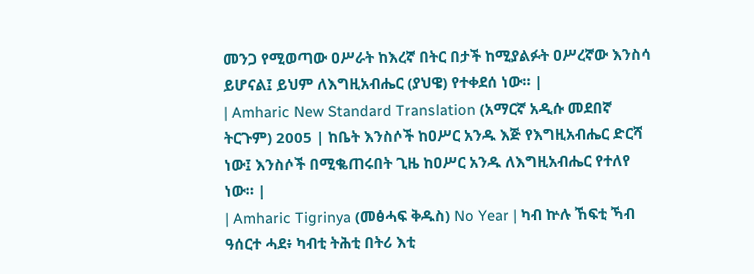መንጋ የሚወጣው ዐሥራት ከእረኛ በትር በታች ከሚያልፉት ዐሥረኛው እንስሳ ይሆናል፤ ይህም ለእግዚአብሔር (ያህዌ) የተቀደሰ ነው። |
| Amharic New Standard Translation (አማርኛ አዲሱ መደበኛ ትርጉም) 2005 | ከቤት እንስሶች ከዐሥር አንዱ እጅ የእግዚአብሔር ድርሻ ነው፤ እንስሶች በሚቈጠሩበት ጊዜ ከዐሥር አንዱ ለእግዚአብሔር የተለየ ነው። |
| Amharic Tigrinya (መፅሓፍ ቅዱስ) No Year | ካብ ኵሉ ኸፍቲ ኻብ ዓሰርተ ሓደ፥ ካብቲ ትሕቲ በትሪ እቲ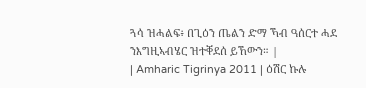ጓሳ ዝሓልፍ፥ በጊዕን ጤልን ድማ ኻብ ዓሰርተ ሓደ ንእግዚኣብሄር ዝተቐደሰ ይኸውን። |
| Amharic Tigrinya 2011 | ዕሽር ኩሉ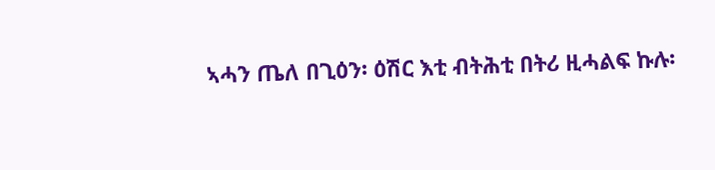ኣሓን ጤለ በጊዕን፡ ዕሽር እቲ ብትሕቲ በትሪ ዚሓልፍ ኩሉ፡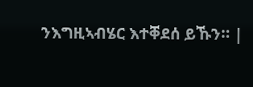ንእግዚኣብሄር እተቐደሰ ይኹን። |